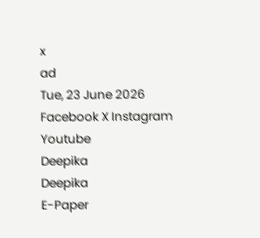x
ad
Tue, 23 June 2026
Facebook X Instagram Youtube
Deepika
Deepika
E-Paper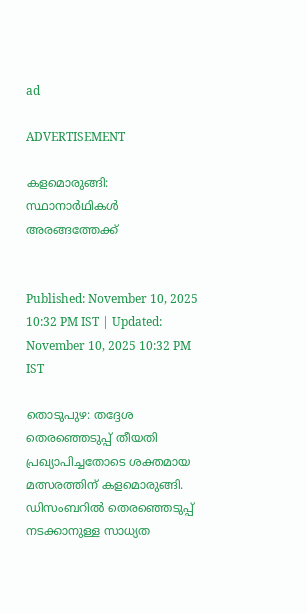ad

ADVERTISEMENT

കളമൊരുങ്ങി: സ്ഥാനാർഥികൾ അരങ്ങത്തേക്ക്


Published: November 10, 2025 10:32 PM IST | Updated: November 10, 2025 10:32 PM IST

തൊടുപുഴ: തദ്ദേശ തെരഞ്ഞെടുപ്പ് തീയതി പ്രഖ്യാപിച്ചതോടെ ശക്തമായ മത്സരത്തിന് കളമൊരുങ്ങി. ഡിസംബറിൽ തെരഞ്ഞെടുപ്പ് നടക്കാനുള്ള സാധ്യത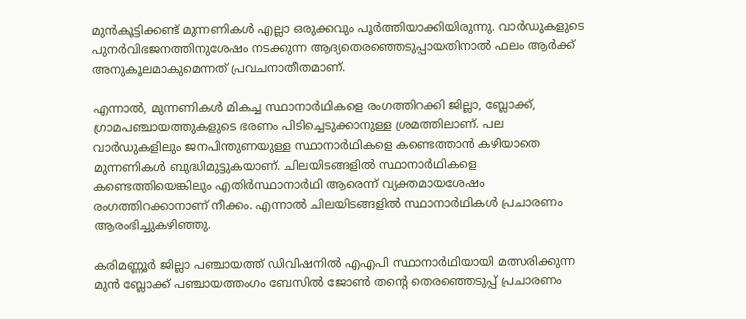മുൻകൂട്ടിക്കണ്ട് മുന്നണികൾ എല്ലാ ഒരുക്കവും പൂർത്തിയാക്കിയിരുന്നു. വാർഡുകളുടെ പുനർവിഭജനത്തിനുശേഷം നടക്കുന്ന ആദ്യതെരഞ്ഞെടുപ്പായതിനാൽ ഫലം ആർക്ക് അനുകൂലമാകുമെന്നത് പ്രവചനാതീതമാണ്.

എന്നാൽ, മുന്നണികൾ മികച്ച സ്ഥാനാർഥികളെ രംഗത്തിറക്കി ജില്ലാ, ബ്ലോക്ക്, ഗ്രാമപഞ്ചായത്തുകളുടെ ഭരണം പിടിച്ചെടുക്കാനുള്ള ശ്രമത്തിലാണ്. പല വാർഡുകളിലും ജനപിന്തുണയുള്ള സ്ഥാനാർഥികളെ കണ്ടെത്താൻ കഴിയാതെ മുന്നണികൾ ബുദ്ധിമുട്ടുകയാണ്. ചിലയിടങ്ങളിൽ സ്ഥാനാർഥികളെ കണ്ടെത്തിയെങ്കിലും എതിർസ്ഥാനാർഥി ആരെന്ന് വ്യക്തമായശേഷം രംഗത്തിറക്കാനാണ് നീക്കം. എന്നാൽ ചിലയിടങ്ങളിൽ സ്ഥാനാർഥികൾ പ്രചാരണം ആരംഭിച്ചുകഴിഞ്ഞു.

കരിമണ്ണൂർ ജില്ലാ പഞ്ചായത്ത് ഡിവിഷനിൽ എഎപി സ്ഥാനാർഥിയായി മത്സരിക്കുന്ന മുൻ ബ്ലോക്ക് പഞ്ചായത്തംഗം ബേസിൽ ജോണ്‍ തന്‍റെ തെരഞ്ഞെടുപ്പ് പ്രചാരണം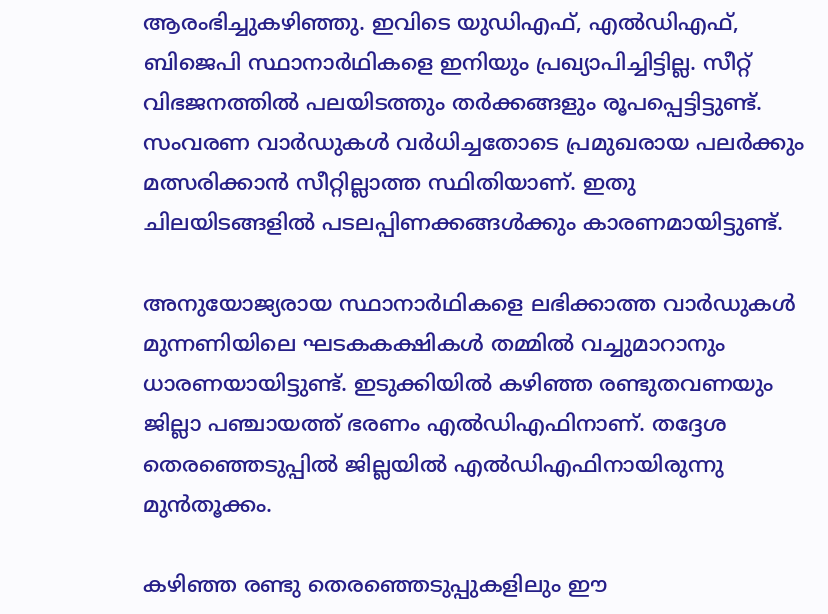ആരംഭിച്ചുകഴിഞ്ഞു. ഇവിടെ യുഡിഎഫ്, എൽഡിഎഫ്, ബിജെപി സ്ഥാനാർഥികളെ ഇനിയും പ്രഖ്യാപിച്ചിട്ടില്ല. സീറ്റ് വിഭജനത്തിൽ പലയിടത്തും തർക്കങ്ങളും രൂപപ്പെട്ടിട്ടുണ്ട്. സംവരണ വാർഡുകൾ വർധിച്ചതോടെ പ്രമുഖരായ പലർക്കും മത്സരിക്കാൻ സീറ്റില്ലാത്ത സ്ഥിതിയാണ്. ഇതു ചിലയിടങ്ങളിൽ പടലപ്പിണക്കങ്ങൾക്കും കാരണമായിട്ടുണ്ട്.

അനുയോജ്യരായ സ്ഥാനാർഥികളെ ലഭിക്കാത്ത വാർഡുകൾ മുന്നണിയിലെ ഘടകകക്ഷികൾ തമ്മിൽ വച്ചുമാറാനും ധാരണയായിട്ടുണ്ട്. ഇടുക്കിയിൽ കഴിഞ്ഞ രണ്ടുതവണയും ജില്ലാ പഞ്ചായത്ത് ഭരണം എൽഡിഎഫിനാണ്. തദ്ദേശ തെരഞ്ഞെടുപ്പിൽ ജില്ലയിൽ എൽഡിഎഫിനായിരുന്നു മുൻതൂക്കം.

കഴിഞ്ഞ രണ്ടു തെരഞ്ഞെടുപ്പുകളിലും ഈ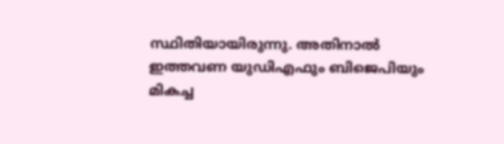സ്ഥിതിയായിരുന്നു. അതിനാൽ ഇത്തവണ യുഡിഎഫും ബിജെപിയും മികച്ച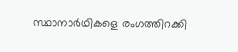സ്ഥാനാർഥികളെ രംഗത്തിറക്കി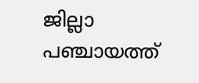ജില്ലാ പഞ്ചായത്ത്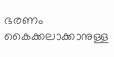ഭരണം കൈക്കലാക്കാനുള്ള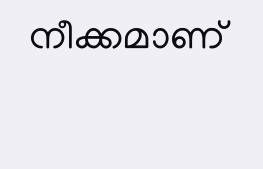നീക്കമാണ്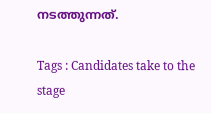നടത്തുന്നത്.

Tags : Candidates take to the stage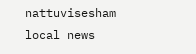nattuvisesham local news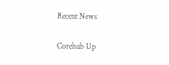Recent News

Corehub Up